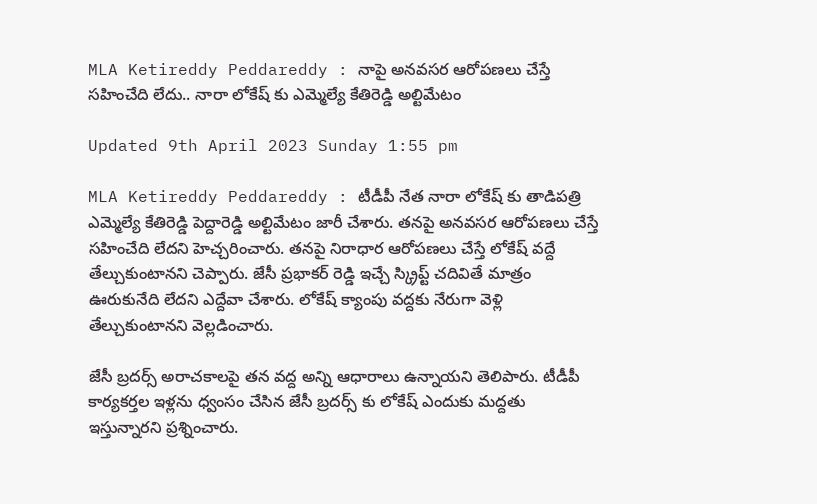MLA Ketireddy Peddareddy : నాపై అనవసర ఆరోపణలు చేస్తే సహించేది లేదు.. నారా లోకేష్ కు ఎమ్మెల్యే కేతిరెడ్డి అల్టిమేటం

Updated 9th April 2023 Sunday 1:55 pm

MLA Ketireddy Peddareddy : టీడీపీ నేత నారా లోకేష్ కు తాడిపత్రి ఎమ్మెల్యే కేతిరెడ్డి పెద్దారెడ్డి అల్టిమేటం జారీ చేశారు. తనపై అనవసర ఆరోపణలు చేస్తే సహించేది లేదని హెచ్చరించారు. తనపై నిరాధార ఆరోపణలు చేస్తే లోకేష్ వద్దే తేల్చుకుంటానని చెప్పారు. జేసీ ప్రభాకర్ రెడ్డి ఇచ్చే స్క్రిప్ట్ చదివితే మాత్రం ఊరుకునేది లేదని ఎద్దేవా చేశారు. లోకేష్ క్యాంపు వద్దకు నేరుగా వెళ్లి తేల్చుకుంటానని వెల్లడించారు.

జేసీ బ్రదర్స్ అరాచకాలపై తన వద్ద అన్ని ఆధారాలు ఉన్నాయని తెలిపారు. టీడీపీ కార్యకర్తల ఇళ్లను ధ్వంసం చేసిన జేసీ బ్రదర్స్ కు లోకేష్ ఎందుకు మద్దతు ఇస్తున్నారని ప్రశ్నించారు.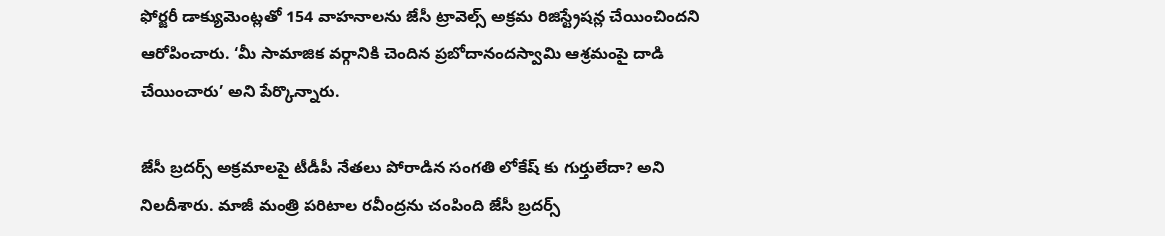ఫోర్జరీ డాక్యుమెంట్లతో 154 వాహనాలను జేసీ ట్రావెల్స్ అక్రమ రిజిస్ట్రేషన్ల చేయించిందని ఆరోపించారు. ‘మీ సామాజిక వర్గానికి చెందిన ప్రబోదానందస్వామి ఆశ్రమంపై దాడి చేయించారు’ అని పేర్కొన్నారు.

జేసీ బ్రదర్స్ అక్రమాలపై టీడీపీ నేతలు పోరాడిన సంగతి లోకేష్ కు గుర్తులేదా? అని నిలదీశారు. మాజీ మంత్రి పరిటాల రవీంద్రను చంపింది జేసీ బ్రదర్స్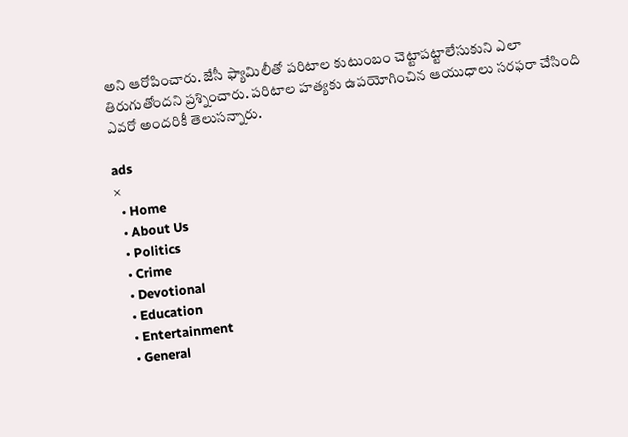అని ఆరోపించారు. జేసీ ఫ్యామిలీతో పరిటాల కుటుంబం చెట్టాపట్టాలేసుకుని ఎలా తిరుగుతోందని ప్రశ్నించారు. పరిటాల హత్యకు ఉపయోగించిన ఆయుధాలు సరఫరా చేసింది ఎవరో అందరికీ తెలుసన్నారు.

ads
×
  • Home
  • About Us
  • Politics
  • Crime
  • Devotional
  • Education
  • Entertainment
  • General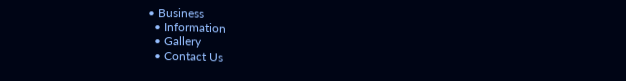• Business
  • Information
  • Gallery
  • Contact Us